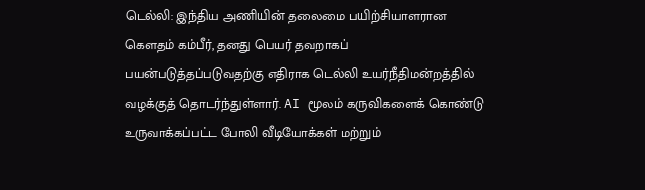டெல்லி: இந்திய அணியின் தலைமை பயிற்சியாளரான கௌதம் கம்பீர், தனது பெயர் தவறாகப் பயன்படுத்தப்படுவதற்கு எதிராக டெல்லி உயர்நீதிமன்றத்தில் வழக்குத் தொடர்ந்துள்ளார். AI மூலம் கருவிகளைக் கொண்டு உருவாக்கப்பட்ட போலி வீடியோக்கள் மற்றும்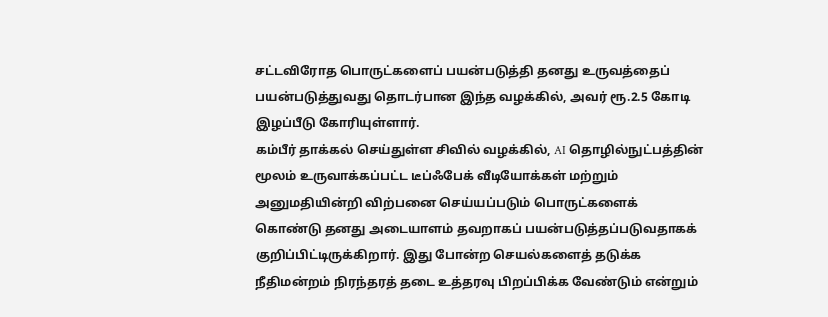சட்டவிரோத பொருட்களைப் பயன்படுத்தி தனது உருவத்தைப் பயன்படுத்துவது தொடர்பான இந்த வழக்கில், அவர் ரூ.2.5 கோடி இழப்பீடு கோரியுள்ளார்.
கம்பீர் தாக்கல் செய்துள்ள சிவில் வழக்கில், AI தொழில்நுட்பத்தின் மூலம் உருவாக்கப்பட்ட டீப்ஃபேக் வீடியோக்கள் மற்றும் அனுமதியின்றி விற்பனை செய்யப்படும் பொருட்களைக் கொண்டு தனது அடையாளம் தவறாகப் பயன்படுத்தப்படுவதாகக் குறிப்பிட்டிருக்கிறார். இது போன்ற செயல்களைத் தடுக்க நீதிமன்றம் நிரந்தரத் தடை உத்தரவு பிறப்பிக்க வேண்டும் என்றும்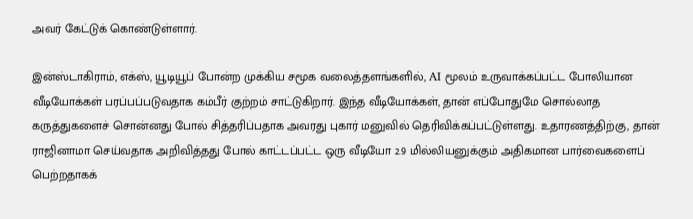அவர் கேட்டுக் கொண்டுள்ளார்.

இன்ஸ்டாகிராம், எக்ஸ், யூடியூப் போன்ற முக்கிய சமூக வலைத்தளங்களில், AI மூலம் உருவாக்கப்பட்ட போலியான வீடியோக்கள் பரப்பப்படுவதாக கம்பீர் குற்றம் சாட்டுகிறார். இந்த வீடியோக்கள், தான் எப்போதுமே சொல்லாத கருத்துகளைச் சொன்னது போல் சித்தரிப்பதாக அவரது புகார் மனுவில் தெரிவிக்கப்பட்டுள்ளது. உதாரணத்திற்கு, தான் ராஜினாமா செய்வதாக அறிவித்தது போல் காட்டப்பட்ட ஒரு வீடியோ 2.9 மில்லியனுக்கும் அதிகமான பார்வைகளைப் பெற்றதாகக்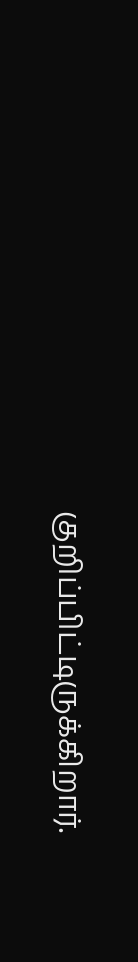குறிப்பிட்டிருக்கிறார்.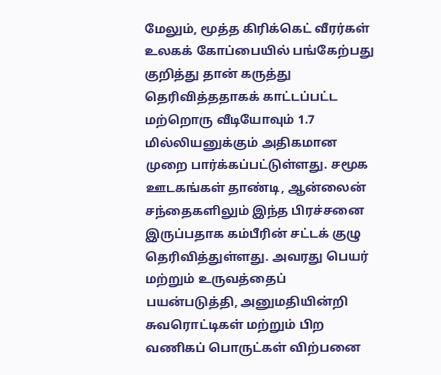மேலும், மூத்த கிரிக்கெட் வீரர்கள் உலகக் கோப்பையில் பங்கேற்பது குறித்து தான் கருத்து தெரிவித்ததாகக் காட்டப்பட்ட மற்றொரு வீடியோவும் 1.7 மில்லியனுக்கும் அதிகமான முறை பார்க்கப்பட்டுள்ளது. சமூக ஊடகங்கள் தாண்டி, ஆன்லைன் சந்தைகளிலும் இந்த பிரச்சனை இருப்பதாக கம்பீரின் சட்டக் குழு தெரிவித்துள்ளது. அவரது பெயர் மற்றும் உருவத்தைப் பயன்படுத்தி, அனுமதியின்றி சுவரொட்டிகள் மற்றும் பிற வணிகப் பொருட்கள் விற்பனை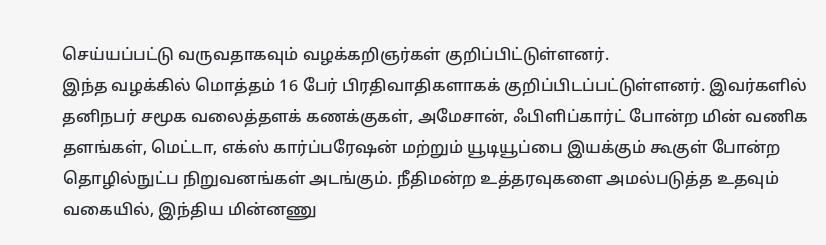செய்யப்பட்டு வருவதாகவும் வழக்கறிஞர்கள் குறிப்பிட்டுள்ளனர்.
இந்த வழக்கில் மொத்தம் 16 பேர் பிரதிவாதிகளாகக் குறிப்பிடப்பட்டுள்ளனர். இவர்களில் தனிநபர் சமூக வலைத்தளக் கணக்குகள், அமேசான், ஃபிளிப்கார்ட் போன்ற மின் வணிக தளங்கள், மெட்டா, எக்ஸ் கார்ப்பரேஷன் மற்றும் யூடியூப்பை இயக்கும் கூகுள் போன்ற தொழில்நுட்ப நிறுவனங்கள் அடங்கும். நீதிமன்ற உத்தரவுகளை அமல்படுத்த உதவும் வகையில், இந்திய மின்னணு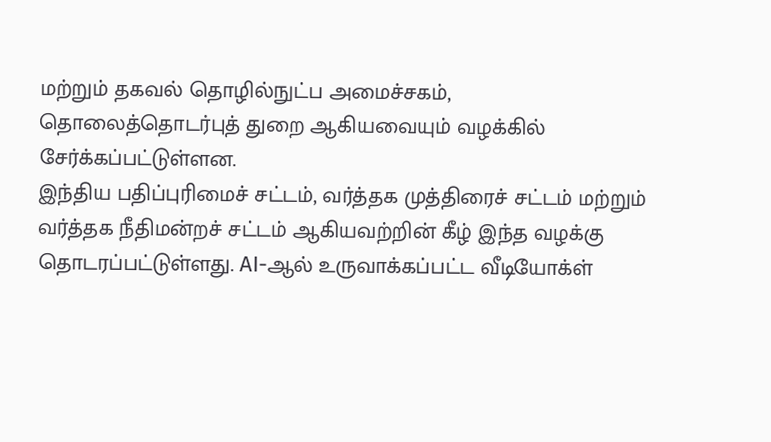மற்றும் தகவல் தொழில்நுட்ப அமைச்சகம், தொலைத்தொடர்புத் துறை ஆகியவையும் வழக்கில் சேர்க்கப்பட்டுள்ளன.
இந்திய பதிப்புரிமைச் சட்டம், வர்த்தக முத்திரைச் சட்டம் மற்றும் வர்த்தக நீதிமன்றச் சட்டம் ஆகியவற்றின் கீழ் இந்த வழக்கு தொடரப்பட்டுள்ளது. AI-ஆல் உருவாக்கப்பட்ட வீடியோக்ள்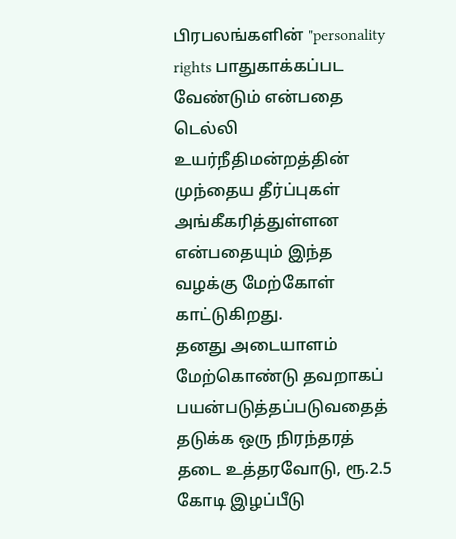பிரபலங்களின் "personality rights பாதுகாக்கப்பட வேண்டும் என்பதை டெல்லி உயர்நீதிமன்றத்தின் முந்தைய தீர்ப்புகள் அங்கீகரித்துள்ளன என்பதையும் இந்த வழக்கு மேற்கோள் காட்டுகிறது.
தனது அடையாளம் மேற்கொண்டு தவறாகப் பயன்படுத்தப்படுவதைத் தடுக்க ஒரு நிரந்தரத் தடை உத்தரவோடு, ரூ.2.5 கோடி இழப்பீடு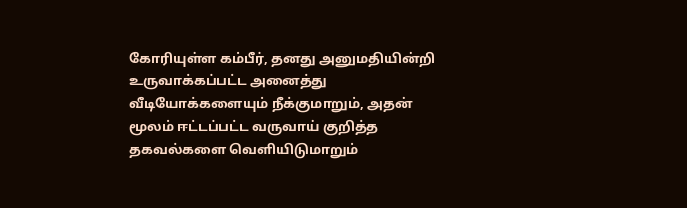கோரியுள்ள கம்பீர், தனது அனுமதியின்றி உருவாக்கப்பட்ட அனைத்து வீடியோக்களையும் நீக்குமாறும், அதன் மூலம் ஈட்டப்பட்ட வருவாய் குறித்த தகவல்களை வெளியிடுமாறும்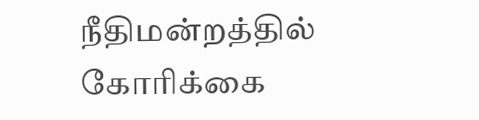நீதிமன்றத்தில் கோரிக்கை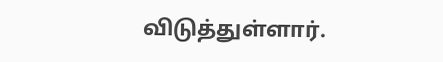விடுத்துள்ளார்.